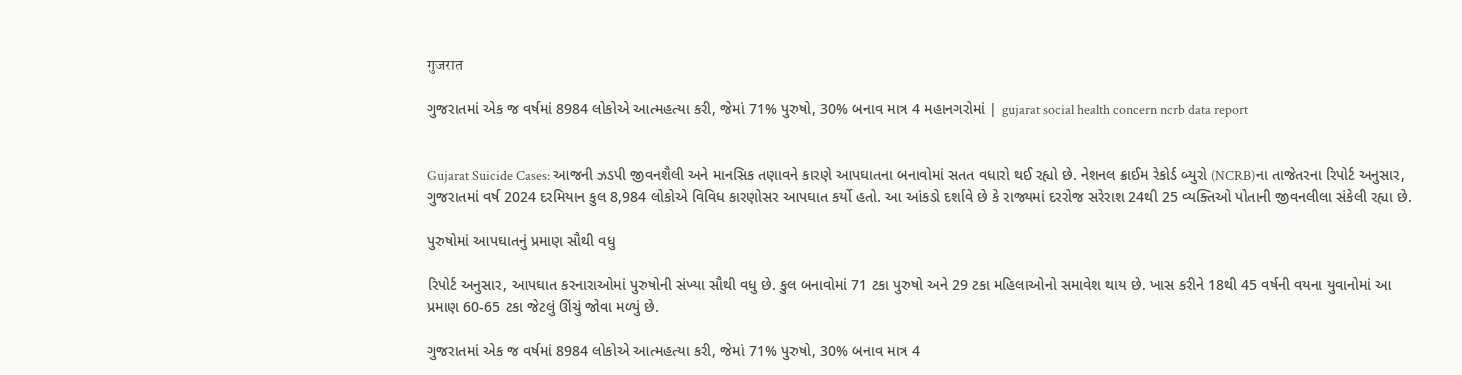गुजरात

ગુજરાતમાં એક જ વર્ષમાં 8984 લોકોએ આત્મહત્યા કરી, જેમાં 71% પુરુષો, 30% બનાવ માત્ર 4 મહાનગરોમાં | gujarat social health concern ncrb data report


Gujarat Suicide Cases: આજની ઝડપી જીવનશૈલી અને માનસિક તણાવને કારણે આપઘાતના બનાવોમાં સતત વધારો થઈ રહ્યો છે. નેશનલ ક્રાઈમ રેકોર્ડ બ્યુરો (NCRB)ના તાજેતરના રિપોર્ટ અનુસાર, ગુજરાતમાં વર્ષ 2024 દરમિયાન કુલ 8,984 લોકોએ વિવિધ કારણોસર આપઘાત કર્યો હતો. આ આંકડો દર્શાવે છે કે રાજ્યમાં દરરોજ સરેરાશ 24થી 25 વ્યક્તિઓ પોતાની જીવનલીલા સંકેલી રહ્યા છે.

પુરુષોમાં આપઘાતનું પ્રમાણ સૌથી વધુ

રિપોર્ટ અનુસાર, આપઘાત કરનારાઓમાં પુરુષોની સંખ્યા સૌથી વધુ છે. કુલ બનાવોમાં 71 ટકા પુરુષો અને 29 ટકા મહિલાઓનો સમાવેશ થાય છે. ખાસ કરીને 18થી 45 વર્ષની વયના યુવાનોમાં આ પ્રમાણ 60-65 ટકા જેટલું ઊંચું જોવા મળ્યું છે.

ગુજરાતમાં એક જ વર્ષમાં 8984 લોકોએ આત્મહત્યા કરી, જેમાં 71% પુરુષો, 30% બનાવ માત્ર 4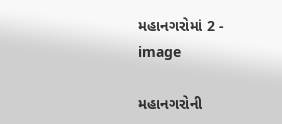મહાનગરોમાં 2 - image

મહાનગરોની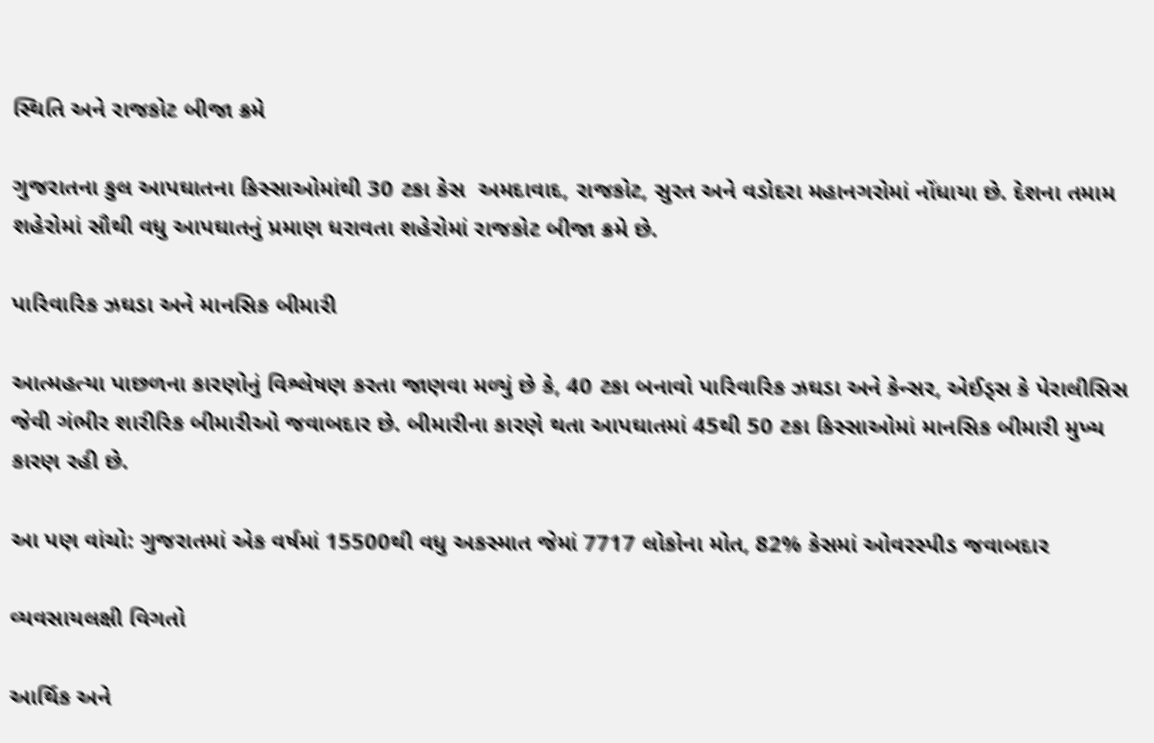સ્થિતિ અને રાજકોટ બીજા ક્રમે

ગુજરાતના કુલ આપઘાતના કિસ્સાઓમાંથી 30 ટકા કેસ  અમદાવાદ, રાજકોટ, સુરત અને વડોદરા મહાનગરોમાં નોંધાયા છે. દેશના તમામ શહેરોમાં સૌથી વધુ આપઘાતનું પ્રમાણ ધરાવતા શહેરોમાં રાજકોટ બીજા ક્રમે છે.

પારિવારિક ઝઘડા અને માનસિક બીમારી

આત્મહત્યા પાછળના કારણોનું વિશ્લેષણ કરતા જાણવા મળ્યું છે કે, 40 ટકા બનાવો પારિવારિક ઝઘડા અને કેન્સર, એઈડ્સ કે પેરાલીસિસ જેવી ગંભીર શારીરિક બીમારીઓ જવાબદાર છે. બીમારીના કારણે થતા આપઘાતમાં 45થી 50 ટકા કિસ્સાઓમાં માનસિક બીમારી મુખ્ય કારણ રહી છે.

આ પણ વાંચો: ગુજરાતમાં એક વર્ષમાં 15500થી વધુ અકસ્માત જેમાં 7717 લોકોના મોત, 82% કેસમાં ઓવરસ્પીડ જવાબદાર

વ્યવસાયલક્ષી વિગતો

આર્થિક અને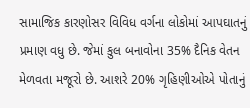સામાજિક કારણોસર વિવિધ વર્ગના લોકોમાં આપઘાતનું પ્રમાણ વધુ છે. જેમાં કુલ બનાવોના 35% દૈનિક વેતન મેળવતા મજૂરો છે. આશરે 20% ગૃહિણીઓએ પોતાનું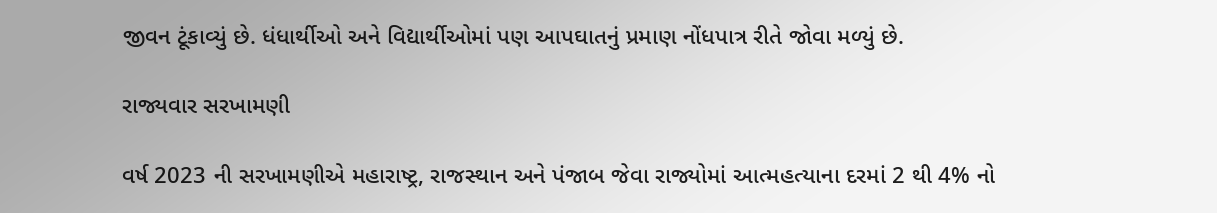જીવન ટૂંકાવ્યું છે. ધંધાર્થીઓ અને વિદ્યાર્થીઓમાં પણ આપઘાતનું પ્રમાણ નોંધપાત્ર રીતે જોવા મળ્યું છે.

રાજ્યવાર સરખામણી

વર્ષ 2023 ની સરખામણીએ મહારાષ્ટ્ર, રાજસ્થાન અને પંજાબ જેવા રાજ્યોમાં આત્મહત્યાના દરમાં 2 થી 4% નો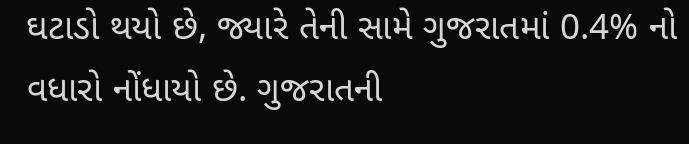ઘટાડો થયો છે, જ્યારે તેની સામે ગુજરાતમાં 0.4% નો વધારો નોંધાયો છે. ગુજરાતની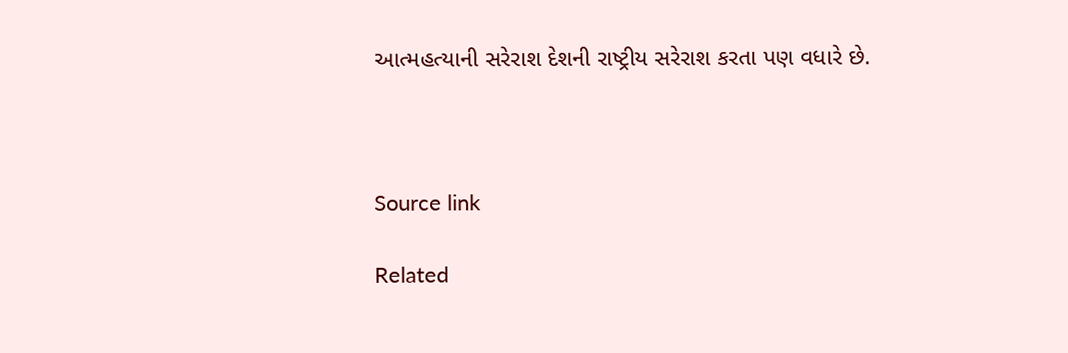આત્મહત્યાની સરેરાશ દેશની રાષ્ટ્રીય સરેરાશ કરતા પણ વધારે છે.



Source link

Related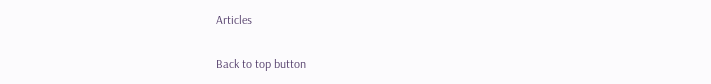Articles

Back to top button